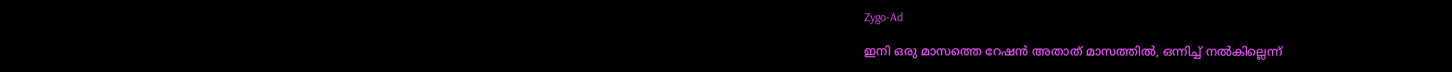Zygo-Ad

ഇനി ഒരു മാസത്തെ റേഷൻ അതാത് മാസത്തിൽ, ഒന്നിച്ച്‌ നല്‍കില്ലെന്ന്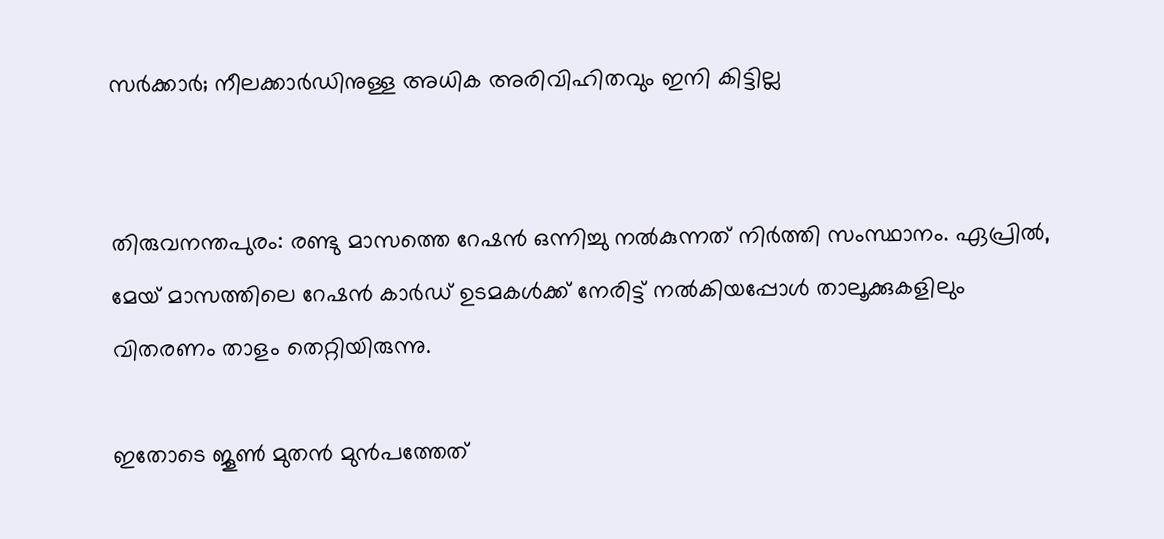സര്‍ക്കാര്‍; നീലക്കാര്‍ഡിനുള്ള അധിക അരിവിഹിതവും ഇനി കിട്ടില്ല


തിരുവനന്തപുരം: രണ്ടു മാസത്തെ റേഷൻ ഒന്നിച്ചു നല്‍കുന്നത് നിർത്തി സംസ്ഥാനം. ഏപ്രില്‍, മേയ് മാസത്തിലെ റേഷൻ കാർഡ് ഉടമകള്‍ക്ക് നേരിട്ട് നല്‍കിയപ്പോള്‍ താലൂക്കുകളിലും വിതരണം താളം തെറ്റിയിരുന്നു.

ഇതോടെ ജൂണ്‍ മുതൻ മുൻപത്തേത്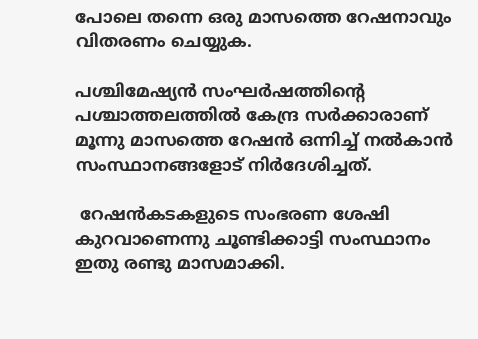പോലെ തന്നെ ഒരു മാസത്തെ റേഷനാവും വിതരണം ചെയ്യുക.

പശ്ചിമേഷ്യൻ സംഘർഷത്തിന്‍റെ പശ്ചാത്തലത്തില്‍ കേന്ദ്ര സർക്കാരാണ് മൂന്നു മാസത്തെ റേഷൻ ഒന്നിച്ച്‌ നല്‍കാൻ സംസ്ഥാനങ്ങളോട് നിർദേശിച്ചത്.

 റേഷൻകടകളുടെ സംഭരണ ശേഷി കുറവാണെന്നു ചൂണ്ടിക്കാട്ടി സംസ്ഥാനം ഇതു രണ്ടു മാസമാക്കി.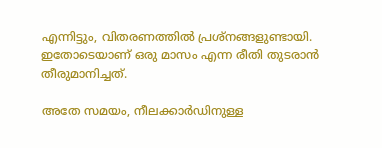എന്നിട്ടും, വിതരണത്തില്‍ പ്രശ്നങ്ങളുണ്ടായി. ഇതോടെയാണ് ഒരു മാസം എന്ന രീതി തുടരാൻ തീരുമാനിച്ചത്.

അതേ സമയം, നീലക്കാർഡിനുള്ള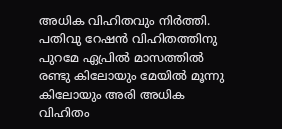അധിക വിഹിതവും നിർത്തി. പതിവു റേഷൻ വിഹിതത്തിനു പുറമേ ഏപ്രില്‍ മാസത്തില്‍ രണ്ടു കിലോയും മേയില്‍ മൂന്നു കിലോയും അരി അധിക വിഹിതം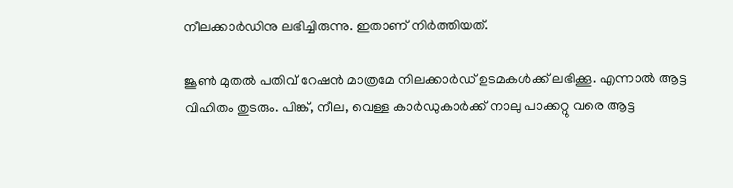നീലക്കാർഡിനു ലഭിച്ചിരുന്നു. ഇതാണ് നിർത്തിയത്.

ജൂണ്‍ മുതല്‍ പതിവ് റേഷൻ മാത്രമേ നിലക്കാർഡ് ഉടമകള്‍ക്ക് ലഭിക്കൂ. എന്നാല്‍ ആട്ട വിഹിതം തുടരും. പിങ്ക്, നീല, വെള്ള കാർഡുകാർക്ക് നാലു പാക്കറ്റു വരെ ആട്ട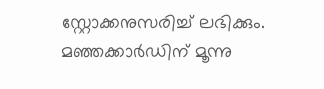സ്റ്റോക്കനുസരിച്ച്‌ ലഭിക്കും. മഞ്ഞക്കാർഡിന് മൂന്നു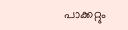പാക്കറ്റും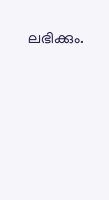ലഭിക്കും.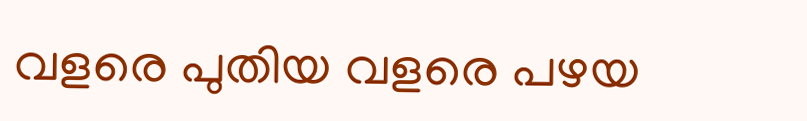വളരെ പുതിയ വളരെ പഴയ